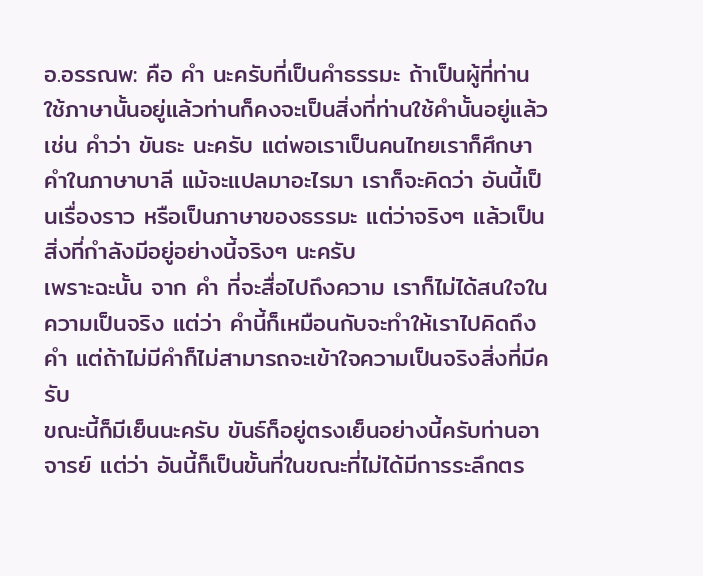อ.อรรณพ: คือ คำ นะครับที่เป็นคำธรรมะ ถ้าเป็นผู้ที่ท่านใช้ภาษานั้นอยู่แล้วท่านก็คงจะเป็นสิ่งที่ท่านใช้คำนั้นอยู่แล้ว เช่น คำว่า ขันธะ นะครับ แต่พอเราเป็นคนไทยเราก็ศึกษาคำในภาษาบาลี แม้จะแปลมาอะไรมา เราก็จะคิดว่า อันนี้เป็นเรื่องราว หรือเป็นภาษาของธรรมะ แต่ว่าจริงๆ แล้วเป็นสิ่งที่กำลังมีอยู่อย่างนี้จริงๆ นะครับ
เพราะฉะนั้น จาก คำ ที่จะสื่อไปถึงความ เราก็ไม่ได้สนใจในความเป็นจริง แต่ว่า คำนี้ก็เหมือนกับจะทำให้เราไปคิดถึงคำ แต่ถ้าไม่มีคำก็ไม่สามารถจะเข้าใจความเป็นจริงสิ่งที่มีครับ
ขณะนี้ก็มีเย็นนะครับ ขันธ์ก็อยู่ตรงเย็นอย่างนี้ครับท่านอาจารย์ แต่ว่า อันนี้ก็เป็นขั้นที่ในขณะที่ไม่ได้มีการระลึกตร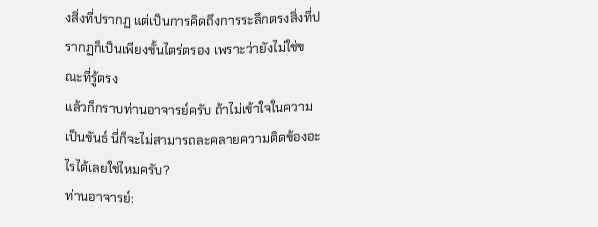งสิ่งที่ปรากฏ แต่เป็นการคิดถึงการระลึกตรงสิ่งที่ปรากฏก็เป็นเพียงขั้นไตร่ตรอง เพราะว่ายังไม่ใช่ขณะที่รู้ตรง
แล้วก็กราบท่านอาจารย์ครับ ถ้าไม่เข้าใจในความเป็นขันธ์ นี่ก็จะไม่สามารถละคลายความติดข้องอะไรได้เลยใช่ไหมครับ?
ท่านอาจารย์: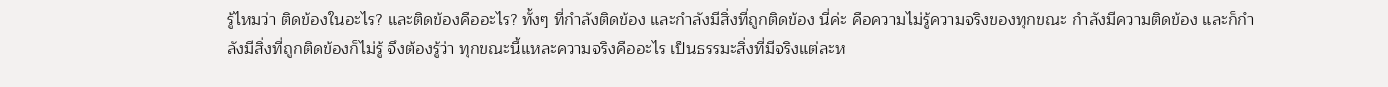รู้ไหมว่า ติดข้องในอะไร? และติดข้องคืออะไร? ทั้งๆ ที่กำลังติดข้อง และกำลังมีสิ่งที่ถูกติดข้อง นี่ค่ะ คือความไม่รู้ความจริงของทุกขณะ กำลังมีความติดข้อง และก็กำลังมีสิ่งที่ถูกติดข้องก็ไม่รู้ จึงต้องรู้ว่า ทุกขณะนี้แหละความจริงคืออะไร เป็นธรรมะสิ่งที่มีจริงแต่ละห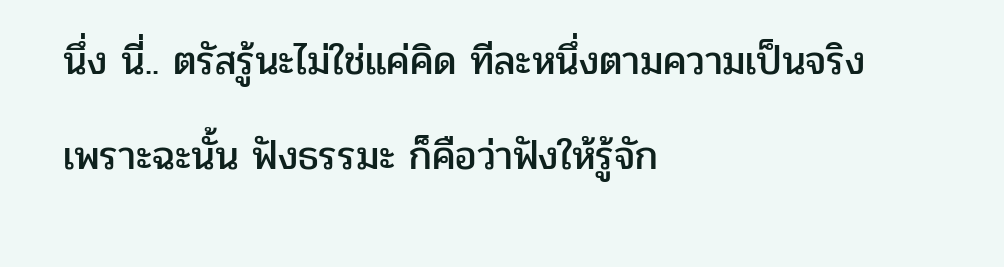นึ่ง นี่.. ตรัสรู้นะไม่ใช่แค่คิด ทีละหนึ่งตามความเป็นจริง
เพราะฉะนั้น ฟังธรรมะ ก็คือว่าฟังให้รู้จัก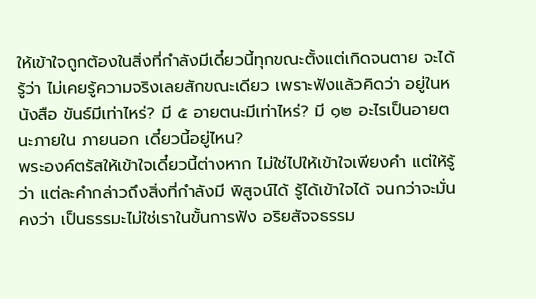ให้เข้าใจถูกต้องในสิ่งที่กำลังมีเดี๋ยวนี้ทุกขณะตั้งแต่เกิดจนตาย จะได้รู้ว่า ไม่เคยรู้ความจริงเลยสักขณะเดียว เพราะฟังแล้วคิดว่า อยู่ในหนังสือ ขันธ์มีเท่าไหร่? มี ๕ อายตนะมีเท่าไหร่? มี ๑๒ อะไรเป็นอายตนะภายใน ภายนอก เดี๋ยวนี้อยู่ไหน?
พระองค์ตรัสให้เข้าใจเดี๋ยวนี้ต่างหาก ไม่ใช่ไปให้เข้าใจเพียงคำ แต่ให้รู้ว่า แต่ละคำกล่าวถึงสิ่งที่กำลังมี พิสูจน์ได้ รู้ได้เข้าใจได้ จนกว่าจะมั่นคงว่า เป็นธรรมะไม่ใช่เราในขั้นการฟัง อริยสัจจธรรม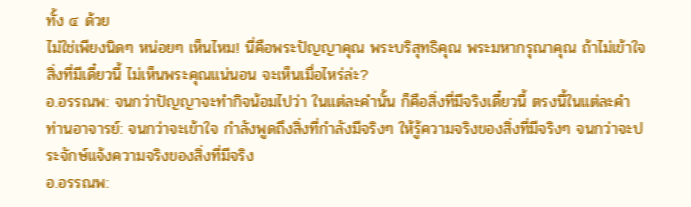ทั้ง ๔ ด้วย
ไม่ใช่เพียงนิดๆ หน่อยๆ เห็นไหม! นี่คือพระปัญญาคุณ พระบริสุทธิคุณ พระมหากรุณาคุณ ถ้าไม่เข้าใจสิ่งที่มีเดี๋ยวนี้ ไม่เห็นพระคุณแน่นอน จะเห็นเมื่อไหร่ล่ะ?
อ.อรรณพ: จนกว่าปัญญาจะทำกิจน้อมไปว่า ในแต่ละคำนั้น ก็คือสิ่งที่มีจริงเดี๋ยวนี้ ตรงนี้ในแต่ละคำ
ท่านอาจารย์: จนกว่าจะเข้าใจ กำลังพูดถึงสิ่งที่กำลังมีจริงๆ ให้รู้ความจริงของสิ่งที่มีจริงๆ จนกว่าจะประจักษ์แจ้งความจริงของสิ่งที่มีจริง
อ.อรรณพ: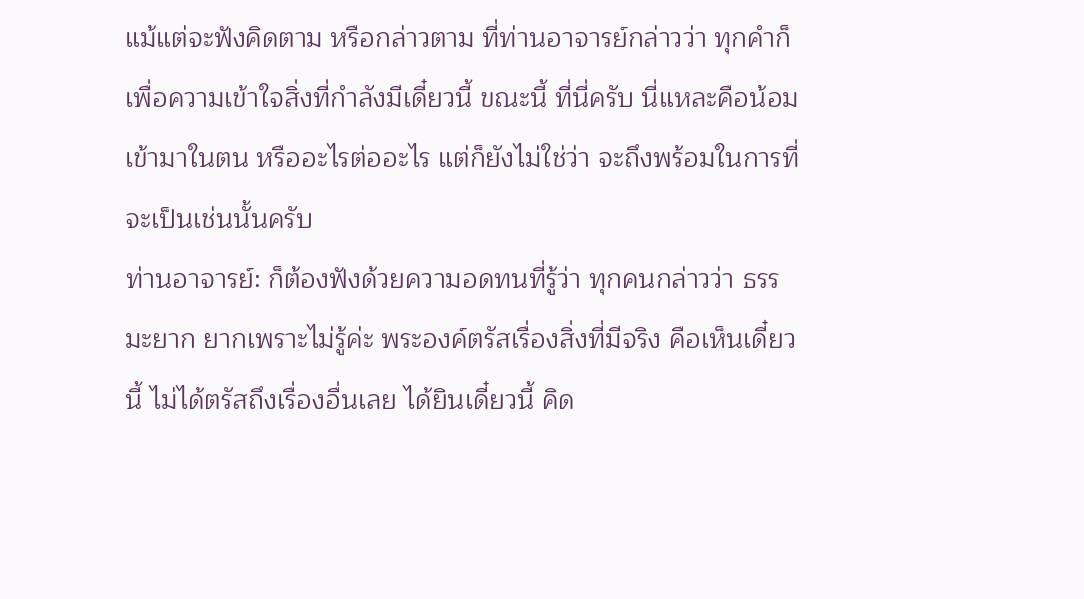แม้แต่จะฟังคิดตาม หรือกล่าวตาม ที่ท่านอาจารย์กล่าวว่า ทุกคำก็เพื่อความเข้าใจสิ่งที่กำลังมีเดี๋ยวนี้ ขณะนี้ ที่นี่ครับ นี่แหละคือน้อมเข้ามาในตน หรืออะไรต่ออะไร แต่ก็ยังไม่ใช่ว่า จะถึงพร้อมในการที่จะเป็นเช่นนั้นครับ
ท่านอาจารย์: ก็ต้องฟังด้วยความอดทนที่รู้ว่า ทุกคนกล่าวว่า ธรรมะยาก ยากเพราะไม่รู้ค่ะ พระองค์ตรัสเรื่องสิ่งที่มีจริง คือเห็นเดี๋ยวนี้ ไม่ได้ตรัสถึงเรื่องอื่นเลย ได้ยินเดี๋ยวนี้ คิด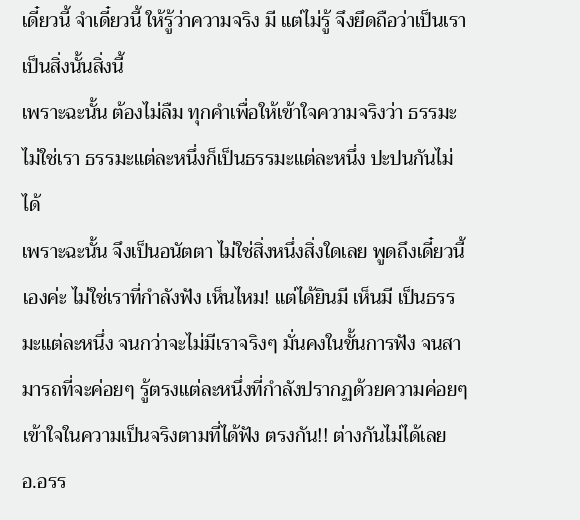เดี๋ยวนี้ จำเดี๋ยวนี้ ให้รู้ว่าความจริง มี แต่ไม่รู้ จึงยึดถือว่าเป็นเราเป็นสิ่งนั้นสิ่งนี้
เพราะฉะนั้น ต้องไม่ลืม ทุกคำเพื่อให้เข้าใจความจริงว่า ธรรมะไม่ใช่เรา ธรรมะแต่ละหนึ่งก็เป็นธรรมะแต่ละหนึ่ง ปะปนกันไม่ได้
เพราะฉะนั้น จึงเป็นอนัตตา ไม่ใช่สิ่งหนึ่งสิ่งใดเลย พูดถึงเดี๋ยวนี้เองค่ะ ไม่ใช่เราที่กำลังฟัง เห็นไหม! แต่ได้ยินมี เห็นมี เป็นธรรมะแต่ละหนึ่ง จนกว่าจะไม่มีเราจริงๆ มั่นคงในขั้นการฟัง จนสามารถที่จะค่อยๆ รู้ตรงแต่ละหนึ่งที่กำลังปรากฏด้วยความค่อยๆ เข้าใจในความเป็นจริงตามที่ได้ฟัง ตรงกัน!! ต่างกันไม่ได้เลย
อ.อรร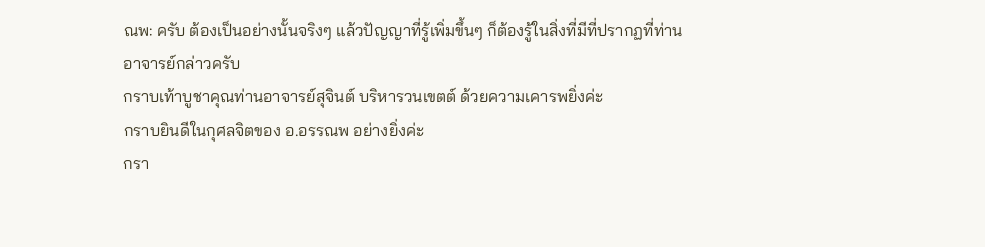ณพ: ครับ ต้องเป็นอย่างนั้นจริงๆ แล้วปัญญาที่รู้เพิ่มขึ้นๆ ก็ต้องรู้ในสิ่งที่มีที่ปรากฏที่ท่านอาจารย์กล่าวครับ
กราบเท้าบูชาคุณท่านอาจารย์สุจินต์ บริหารวนเขตต์ ด้วยความเคารพยิ่งค่ะ
กราบยินดีในกุศลจิตของ อ.อรรณพ อย่างยิ่งค่ะ
กรา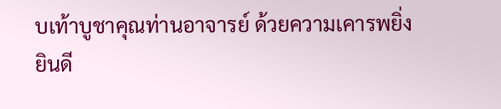บเท้าบูชาคุณท่านอาจารย์ ด้วยความเคารพยิ่ง
ยินดี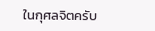ในกุศลจิตครับ